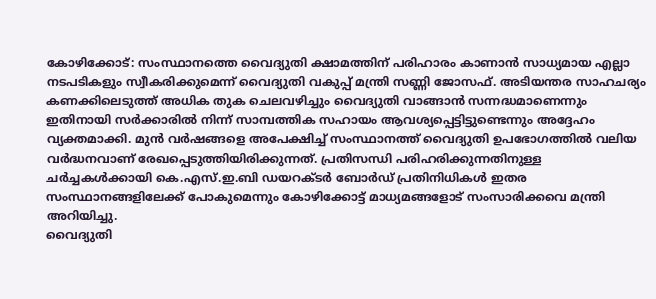കോഴിക്കോട്: സംസ്ഥാനത്തെ വൈദ്യുതി ക്ഷാമത്തിന് പരിഹാരം കാണാൻ സാധ്യമായ എല്ലാ നടപടികളും സ്വീകരിക്കുമെന്ന് വൈദ്യുതി വകുപ്പ് മന്ത്രി സണ്ണി ജോസഫ്. അടിയന്തര സാഹചര്യം കണക്കിലെടുത്ത് അധിക തുക ചെലവഴിച്ചും വൈദ്യുതി വാങ്ങാൻ സന്നദ്ധമാണെന്നും ഇതിനായി സർക്കാരിൽ നിന്ന് സാമ്പത്തിക സഹായം ആവശ്യപ്പെട്ടിട്ടുണ്ടെന്നും അദ്ദേഹം വ്യക്തമാക്കി. മുൻ വർഷങ്ങളെ അപേക്ഷിച്ച് സംസ്ഥാനത്ത് വൈദ്യുതി ഉപഭോഗത്തിൽ വലിയ വർദ്ധനവാണ് രേഖപ്പെടുത്തിയിരിക്കുന്നത്. പ്രതിസന്ധി പരിഹരിക്കുന്നതിനുള്ള ചർച്ചകൾക്കായി കെ.എസ്.ഇ.ബി ഡയറക്ടർ ബോർഡ് പ്രതിനിധികൾ ഇതര സംസ്ഥാനങ്ങളിലേക്ക് പോകുമെന്നും കോഴിക്കോട്ട് മാധ്യമങ്ങളോട് സംസാരിക്കവെ മന്ത്രി അറിയിച്ചു.
വൈദ്യുതി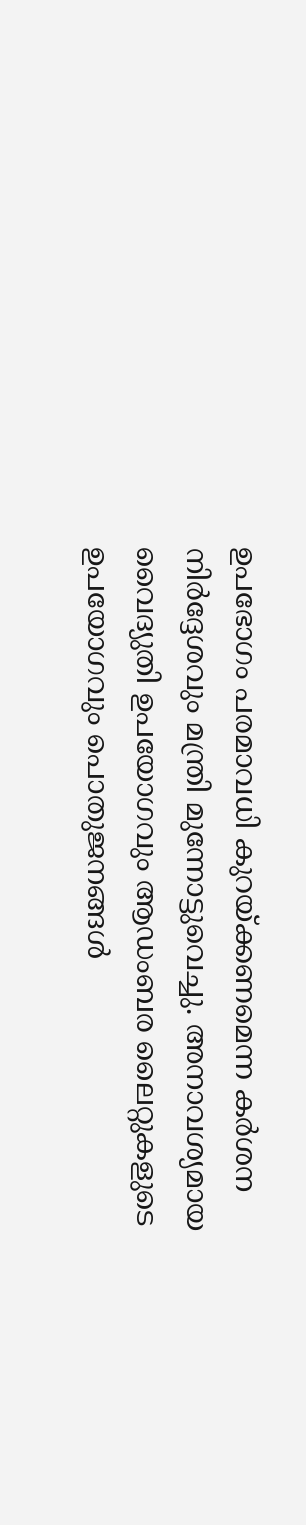ഉപഭോഗം പരമാവധി കുറയ്ക്കണമെന്ന കർശന നിർദ്ദേശവും മന്ത്രി മുന്നോട്ടുവെച്ചു. അനാവശ്യമായ വൈദ്യുതി ഉപയോഗവും ആഡംബര ലൈറ്റുകളുടെ ഉപയോഗവും പൊതുജനങ്ങൾ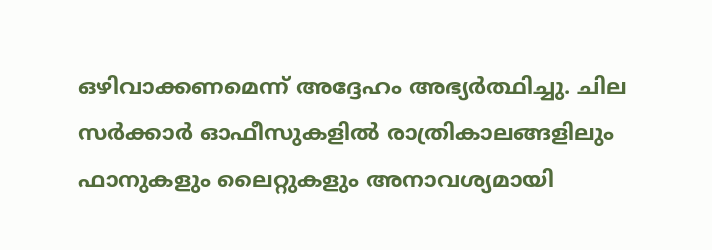ഒഴിവാക്കണമെന്ന് അദ്ദേഹം അഭ്യർത്ഥിച്ചു. ചില സർക്കാർ ഓഫീസുകളിൽ രാത്രികാലങ്ങളിലും ഫാനുകളും ലൈറ്റുകളും അനാവശ്യമായി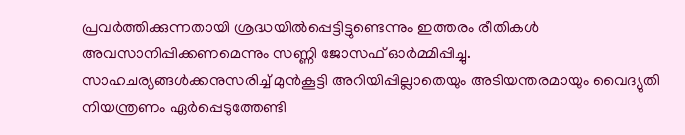പ്രവർത്തിക്കുന്നതായി ശ്രദ്ധയിൽപ്പെട്ടിട്ടുണ്ടെന്നും ഇത്തരം രീതികൾ അവസാനിപ്പിക്കണമെന്നും സണ്ണി ജോസഫ് ഓർമ്മിപ്പിച്ചു.
സാഹചര്യങ്ങൾക്കനുസരിച്ച് മുൻകൂട്ടി അറിയിപ്പില്ലാതെയും അടിയന്തരമായും വൈദ്യുതി നിയന്ത്രണം ഏർപ്പെടുത്തേണ്ടി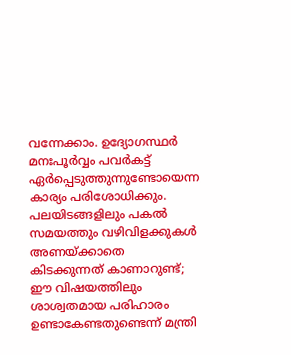വന്നേക്കാം. ഉദ്യോഗസ്ഥർ മനഃപൂർവ്വം പവർകട്ട് ഏർപ്പെടുത്തുന്നുണ്ടോയെന്ന കാര്യം പരിശോധിക്കും. പലയിടങ്ങളിലും പകൽ സമയത്തും വഴിവിളക്കുകൾ അണയ്ക്കാതെ കിടക്കുന്നത് കാണാറുണ്ട്; ഈ വിഷയത്തിലും ശാശ്വതമായ പരിഹാരം ഉണ്ടാകേണ്ടതുണ്ടെന്ന് മന്ത്രി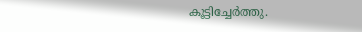കൂട്ടിച്ചേർത്തു.